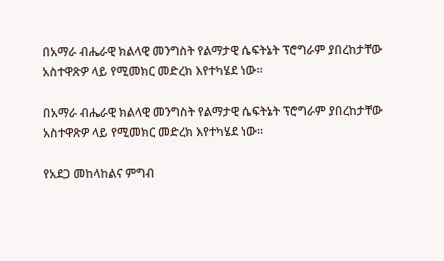በአማራ ብሔራዊ ክልላዊ መንግስት የልማታዊ ሴፍትኔት ፕሮግራም ያበረከታቸው አስተዋጽዎ ላይ የሚመክር መድረክ እየተካሄደ ነው።

በአማራ ብሔራዊ ክልላዊ መንግስት የልማታዊ ሴፍትኔት ፕሮግራም ያበረከታቸው አስተዋጽዎ ላይ የሚመክር መድረክ እየተካሄደ ነው።

የአደጋ መከላከልና ምግብ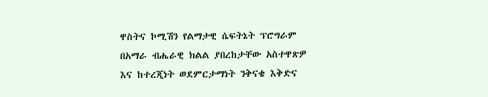ዋስትና ኮሚሽን የልማታዊ ሴፍትኔት ፕሮግራም በአማራ ብሔራዊ ክልል ያበረከታቸው አስተዋጽዎ እና ከተረጂነት ወደምርታማነት ንቅናቄ እቅድና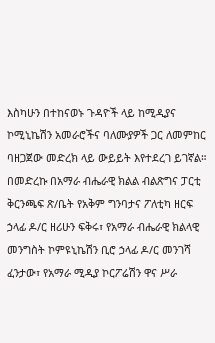እስካሁን በተከናወኑ ጉዳዮች ላይ ከሚዲያና ኮሚኒኬሽን አመራሮችና ባለሙያዎች ጋር ለመምከር ባዘጋጀው መድረክ ላይ ውይይት እየተደረገ ይገኛል። በመድረኩ በአማራ ብሔራዊ ክልል ብልጽግና ፓርቲ ቅርንጫፍ ጽ/ቤት የአቅም ግንባታና ፖለቲካ ዘርፍ ኃላፊ ዶ/ር ዘሪሁን ፍቅሩ፣ የአማራ ብሔራዊ ክልላዊ መንግስት ኮምዩኒኬሽን ቢሮ ኃላፊ ዶ/ር መንገሻ ፈንታው፣ የአማራ ሚዲያ ኮርፖሬሽን ዋና ሥራ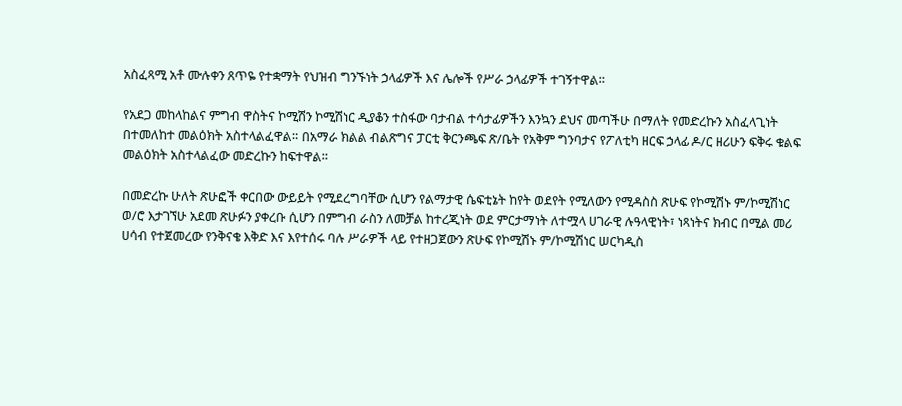አስፈጻሚ አቶ ሙሉቀን ጸጥዬ የተቋማት የህዝብ ግንኙነት ኃላፊዎች እና ሌሎች የሥራ ኃላፊዎች ተገኝተዋል።

የአደጋ መከላከልና ምግብ ዋስትና ኮሚሽን ኮሚሽነር ዲያቆን ተስፋው ባታብል ተሳታፊዎችን እንኳን ደህና መጣችሁ በማለት የመድረኩን አስፈላጊነት በተመለከተ መልዕክት አስተላልፈዋል። በአማራ ክልል ብልጽግና ፓርቲ ቅርንጫፍ ጽ/ቤት የአቅም ግንባታና የፖለቲካ ዘርፍ ኃላፊ ዶ/ር ዘሪሁን ፍቅሩ ቁልፍ መልዕክት አስተላልፈው መድረኩን ከፍተዋል።

በመድረኩ ሁለት ጽሁፎች ቀርበው ውይይት የሚደረግባቸው ሲሆን የልማታዊ ሴፍቲኔት ከየት ወደየት የሚለውን የሚዳስስ ጽሁፍ የኮሚሽኑ ም/ኮሚሽነር ወ/ሮ እታገኘሁ አደመ ጽሁፉን ያቀረቡ ሲሆን በምግብ ራስን ለመቻል ከተረጂነት ወደ ምርታማነት ለተሟላ ሀገራዊ ሉዓላዊነት፣ ነጻነትና ክብር በሚል መሪ ሀሳብ የተጀመረው የንቅናቄ እቅድ እና እየተሰሩ ባሉ ሥራዎች ላይ የተዘጋጀውን ጽሁፍ የኮሚሽኑ ም/ኮሚሽነር ሠርካዲስ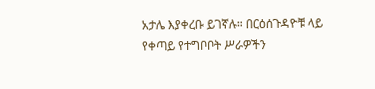አታሌ እያቀረቡ ይገኛሉ። በርዕሰጉዳዮቹ ላይ የቀጣይ የተግቦቦት ሥራዎችን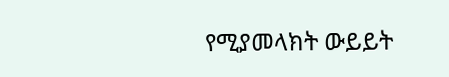የሚያመላክት ውይይት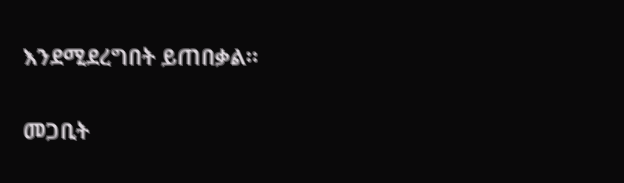እንደሚደረግበት ይጠበቃል።

መጋቢት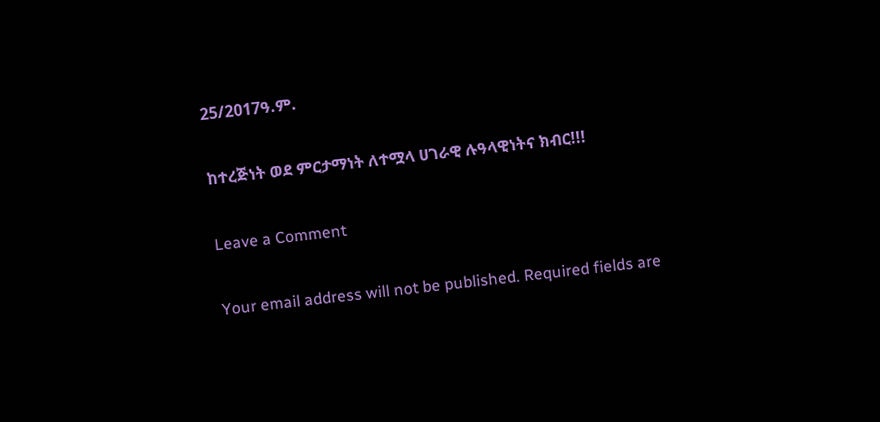25/2017ዓ.ም.

ከተረጅነት ወደ ምርታማነት ለተሟላ ሀገራዊ ሉዓላዊነትና ክብር!!!

Leave a Comment

Your email address will not be published. Required fields are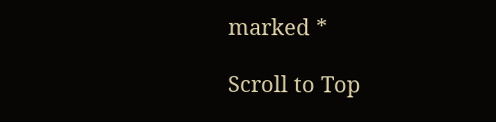marked *

Scroll to Top